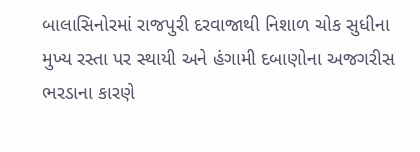બાલાસિનોરમાં રાજપુરી દરવાજાથી નિશાળ ચોક સુધીના મુખ્ય રસ્તા પર સ્થાયી અને હંગામી દબાણોના અજગરીસ ભરડાના કારણે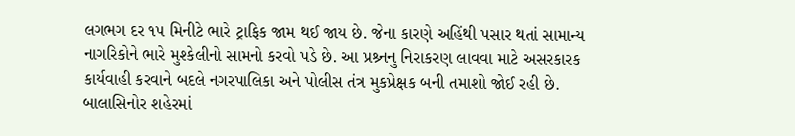લગભગ દર ૧૫ મિનીટે ભારે ટ્રાફિક જામ થઈ જાય છે. જેના કારણે અહિંથી પસાર થતાં સામાન્ય નાગરિકોને ભારે મુશ્કેલીનો સામનો કરવો પડે છે. આ પ્રશ્ર્નનુ નિરાકરણ લાવવા માટે અસરકારક કાર્યવાહી કરવાને બદલે નગરપાલિકા અને પોલીસ તંત્ર મુકપ્રેક્ષક બની તમાશો જોઈ રહી છે.
બાલાસિનોર શહેરમાં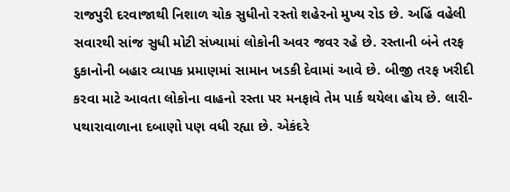રાજપુરી દરવાજાથી નિશાળ ચોક સુધીનો રસ્તો શહેરનો મુખ્ય રોડ છે. અહિં વહેલી સવારથી સાંજ સુધી મોટી સંખ્યામાં લોકોની અવર જવર રહે છે. રસ્તાની બંને તરફ દુકાનોની બહાર વ્યાપક પ્રમાણમાં સામાન ખડકી દેવામાં આવે છે. બીજી તરફ ખરીદી કરવા માટે આવતા લોકોના વાહનો રસ્તા પર મનફાવે તેમ પાર્ક થયેલા હોય છે. લારી-પથારાવાળાના દબાણો પણ વધી રહ્યા છે. એકંદરે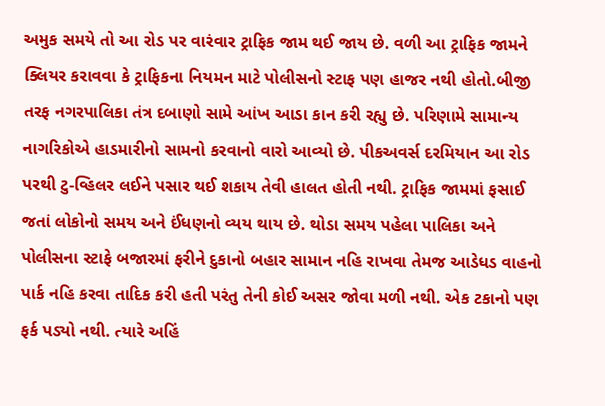અમુક સમયે તો આ રોડ પર વારંવાર ટ્રાફિક જામ થઈ જાય છે. વળી આ ટ્રાફિક જામને ક્લિયર કરાવવા કે ટ્રાફિકના નિયમન માટે પોલીસનો સ્ટાફ પણ હાજર નથી હોતો.બીજી તરફ નગરપાલિકા તંત્ર દબાણો સામે આંખ આડા કાન કરી રહ્યુ છે. પરિણામે સામાન્ય નાગરિકોએ હાડમારીનો સામનો કરવાનો વારો આવ્યો છે. પીકઅવર્સ દરમિયાન આ રોડ પરથી ટુ-વ્હિલર લઈને પસાર થઈ શકાય તેવી હાલત હોતી નથી. ટ્રાફિક જામમાં ફસાઈ જતાં લોકોનો સમય અને ઈંધણનો વ્યય થાય છે. થોડા સમય પહેલા પાલિકા અને પોલીસના સ્ટાફે બજારમાં ફરીને દુકાનો બહાર સામાન નહિ રાખવા તેમજ આડેધડ વાહનો પાર્ક નહિ કરવા તાદિક કરી હતી પરંતુ તેની કોઈ અસર જોવા મળી નથી. એક ટકાનો પણ ફર્ક પડ્યો નથી. ત્યારે અહિં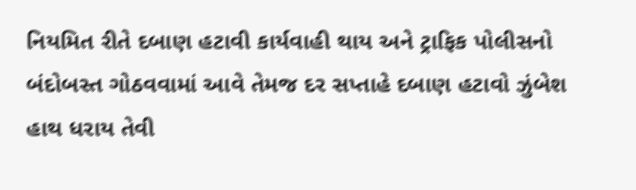નિયમિત રીતે દબાણ હટાવી કાર્યવાહી થાય અને ટ્રાફિક પોલીસનો બંદોબસ્ત ગોઠવવામાં આવે તેમજ દર સપ્તાહે દબાણ હટાવો ઝુંબેશ હાથ ધરાય તેવી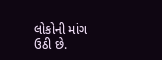લોકોની માંગ ઉઠી છે.